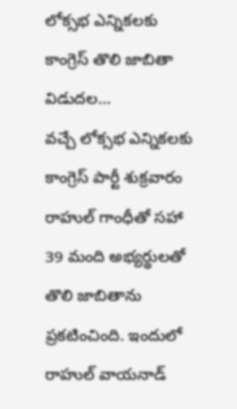లోక్సభ ఎన్నికలకు కాంగ్రెస్ తొలి జాబితా విడుదల…
వచ్చే లోక్సభ ఎన్నికలకు కాంగ్రెస్ పార్టీ శుక్రవారం రాహుల్ గాంధీతో సహా 39 మంది అభ్యర్థులతో తొలి జాబితాను ప్రకటించింది. ఇందులో రాహుల్ వాయనాడ్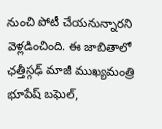నుంచి పోటీ చేయనున్నారని వెళ్లడించింది. ఈ జాబితాలో ఛత్తీస్గఢ్ మాజీ ముఖ్యమంత్రి భూపేష్ బఘెల్,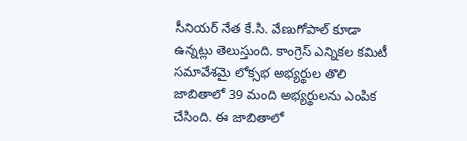సీనియర్ నేత కే.సి. వేణుగోపాల్ కూడా ఉన్నట్లు తెలుస్తుంది. కాంగ్రెస్ ఎన్నికల కమిటీ సమావేశమై లోక్సభ అభ్యర్థుల తొలి జాబితాలో 39 మంది అభ్యర్థులను ఎంపిక చేసింది. ఈ జాబితాలో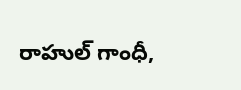రాహుల్ గాంధీ,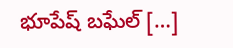భూపేష్ బఘేల్ […]